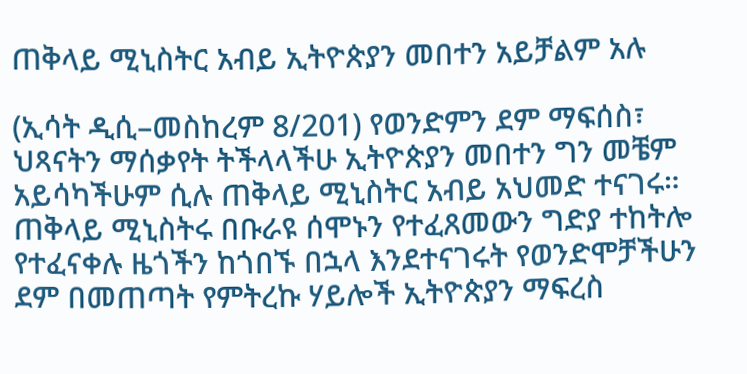ጠቅላይ ሚኒስትር አብይ ኢትዮጵያን መበተን አይቻልም አሉ

(ኢሳት ዲሲ–መስከረም 8/201) የወንድምን ደም ማፍሰስ፣ ህጻናትን ማሰቃየት ትችላላችሁ ኢትዮጵያን መበተን ግን መቼም አይሳካችሁም ሲሉ ጠቅላይ ሚኒስትር አብይ አህመድ ተናገሩ። ጠቅላይ ሚኒስትሩ በቡራዩ ሰሞኑን የተፈጸመውን ግድያ ተከትሎ የተፈናቀሉ ዜጎችን ከጎበኙ በኋላ እንደተናገሩት የወንድሞቻችሁን ደም በመጠጣት የምትረኩ ሃይሎች ኢትዮጵያን ማፍረስ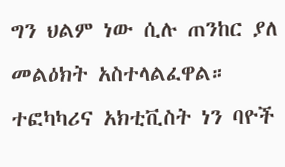ግን ህልም ነው ሲሉ ጠንከር ያለ መልዕክት አስተላልፈዋል። ተፎካካሪና አክቲቪስት ነን ባዮች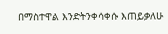በማስተዋል እንድትንቀሳቀሱ እጠይቃለሁ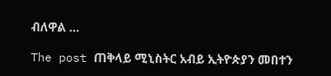ብለዋል …

The post ጠቅላይ ሚኒስትር አብይ ኢትዮጵያን መበተን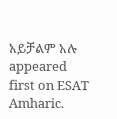አይቻልም አሉ appeared first on ESAT Amharic.